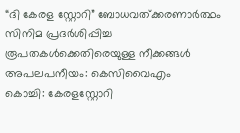“ദി കേരള സ്റ്റോറി” ബോധവത്ക്കരണാർത്ഥം സിനിമ പ്രദർശിപ്പിച്ച രൂപതകൾക്കെതിരെയുള്ള നീക്കങ്ങൾ അപലപനീയം: കെസിവൈഎം
കൊച്ചി: കേരളസ്റ്റോറി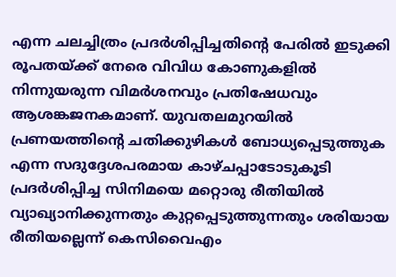എന്ന ചലച്ചിത്രം പ്രദർശിപ്പിച്ചതിന്റെ പേരിൽ ഇടുക്കി രൂപതയ്ക്ക് നേരെ വിവിധ കോണുകളിൽ നിന്നുയരുന്ന വിമർശനവും പ്രതിഷേധവും ആശങ്കജനകമാണ്. യുവതലമുറയിൽ പ്രണയത്തിന്റെ ചതിക്കുഴികൾ ബോധ്യപ്പെടുത്തുക എന്ന സദുദ്ദേശപരമായ കാഴ്ചപ്പാടോടുകൂടി പ്രദർശിപ്പിച്ച സിനിമയെ മറ്റൊരു രീതിയിൽ വ്യാഖ്യാനിക്കുന്നതും കുറ്റപ്പെടുത്തുന്നതും ശരിയായ രീതിയല്ലെന്ന് കെസിവൈഎം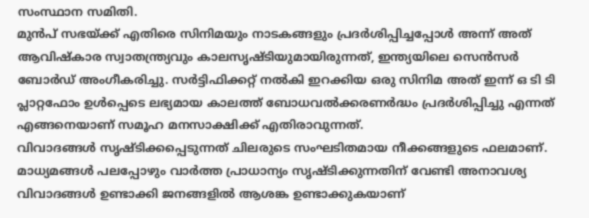സംസ്ഥാന സമിതി.
മുൻപ് സഭയ്ക്ക് എതിരെ സിനിമയും നാടകങ്ങളും പ്രദർശിപ്പിച്ചപ്പോൾ അന്ന് അത് ആവിഷ്കാര സ്വാതന്ത്ര്യവും കാലസൃഷ്ടിയുമായിരുന്നത്, ഇന്ത്യയിലെ സെൻസർ ബോർഡ് അംഗീകരിച്ചു. സർട്ടിഫിക്കറ്റ് നൽകി ഇറക്കിയ ഒരു സിനിമ അത് ഇന്ന് ഒ ടി ടി പ്ലാറ്റഫോം ഉൾപ്പെടെ ലഭ്യമായ കാലത്ത് ബോധവൽക്കരണർദ്ധം പ്രദർശിപ്പിച്ചു എന്നത് എങ്ങനെയാണ് സമൂഹ മനസാക്ഷിക്ക് എതിരാവുന്നത്.
വിവാദങ്ങൾ സൃഷ്ടിക്കപ്പെടുന്നത് ചിലരുടെ സംഘടിതമായ നീക്കങ്ങളുടെ ഫലമാണ്. മാധ്യമങ്ങൾ പലപ്പോഴും വാർത്ത പ്രാധാന്യം സൃഷ്ടിക്കുന്നതിന് വേണ്ടി അനാവശ്യ വിവാദങ്ങൾ ഉണ്ടാക്കി ജനങ്ങളിൽ ആശങ്ക ഉണ്ടാക്കുകയാണ്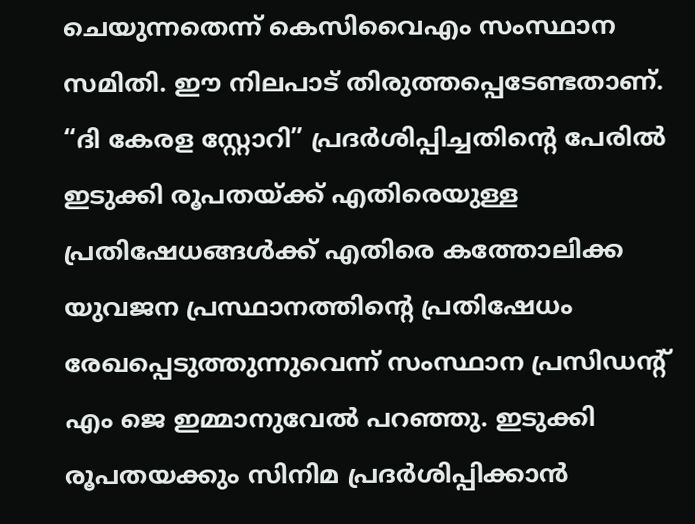ചെയുന്നതെന്ന് കെസിവൈഎം സംസ്ഥാന സമിതി. ഈ നിലപാട് തിരുത്തപ്പെടേണ്ടതാണ്.
“ദി കേരള സ്റ്റോറി” പ്രദർശിപ്പിച്ചതിന്റെ പേരിൽ ഇടുക്കി രൂപതയ്ക്ക് എതിരെയുള്ള പ്രതിഷേധങ്ങൾക്ക് എതിരെ കത്തോലിക്ക യുവജന പ്രസ്ഥാനത്തിന്റെ പ്രതിഷേധം രേഖപ്പെടുത്തുന്നുവെന്ന് സംസ്ഥാന പ്രസിഡന്റ് എം ജെ ഇമ്മാനുവേൽ പറഞ്ഞു. ഇടുക്കി രൂപതയക്കും സിനിമ പ്രദർശിപ്പിക്കാൻ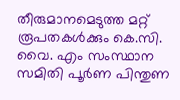തീരുമാനമെടുത്ത മറ്റ് രൂപതകൾക്കും കെ.സി. വൈ. എം സംസ്ഥാന സമിതി പൂർണ പിന്തുണ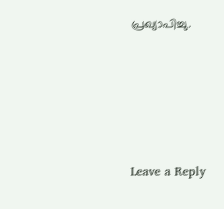പ്രഖ്യാപിച്ചു.





Leave a Reply